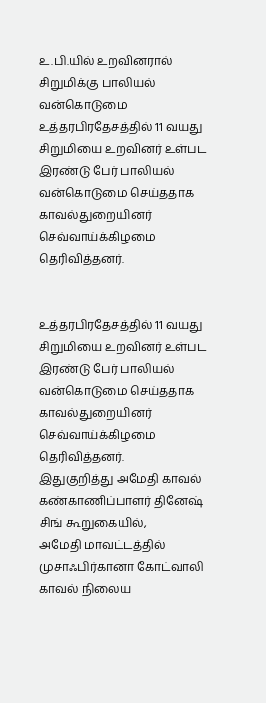உ.பி.யில் உறவினரால் சிறுமிக்கு பாலியல் வன்கொடுமை
உத்தரபிரதேசத்தில் 11 வயது சிறுமியை உறவினர் உள்பட இரண்டு பேர் பாலியல் வன்கொடுமை செய்ததாக காவல்துறையினர் செவ்வாய்க்கிழமை தெரிவித்தனர்.


உத்தரபிரதேசத்தில் 11 வயது சிறுமியை உறவினர் உள்பட இரண்டு பேர் பாலியல் வன்கொடுமை செய்ததாக காவல்துறையினர் செவ்வாய்க்கிழமை தெரிவித்தனர்.
இதுகுறித்து அமேதி காவல் கண்காணிப்பாளர் தினேஷ் சிங் கூறுகையில்,
அமேதி மாவட்டத்தில் முசாஃபிர்கானா கோட்வாலி காவல் நிலைய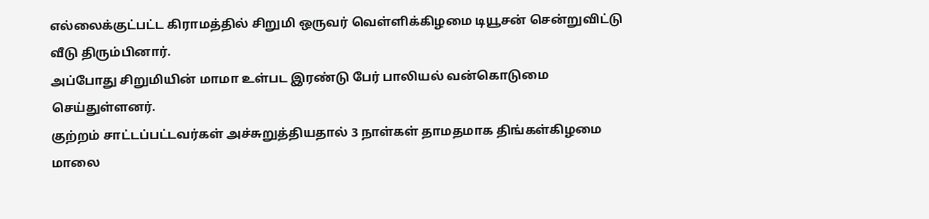எல்லைக்குட்பட்ட கிராமத்தில் சிறுமி ஒருவர் வெள்ளிக்கிழமை டியூசன் சென்றுவிட்டு வீடு திரும்பினார்.
அப்போது சிறுமியின் மாமா உள்பட இரண்டு பேர் பாலியல் வன்கொடுமை செய்துள்ளனர்.
குற்றம் சாட்டப்பட்டவர்கள் அச்சுறுத்தியதால் 3 நாள்கள் தாமதமாக திங்கள்கிழமை மாலை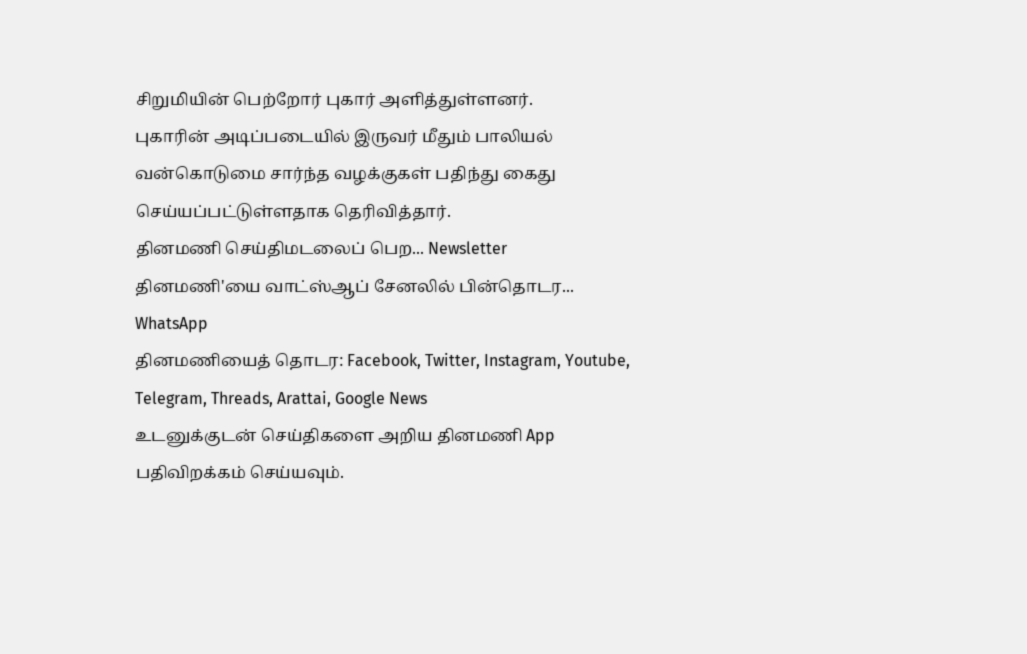சிறுமியின் பெற்றோர் புகார் அளித்துள்ளனர்.
புகாரின் அடிப்படையில் இருவர் மீதும் பாலியல் வன்கொடுமை சார்ந்த வழக்குகள் பதிந்து கைது செய்யப்பட்டுள்ளதாக தெரிவித்தார்.
தினமணி செய்திமடலைப் பெற... Newsletter
தினமணி'யை வாட்ஸ்ஆப் சேனலில் பின்தொடர... WhatsApp
தினமணியைத் தொடர: Facebook, Twitter, Instagram, Youtube, Telegram, Threads, Arattai, Google News
உடனுக்குடன் செய்திகளை அறிய தினமணி App பதிவிறக்கம் செய்யவும்.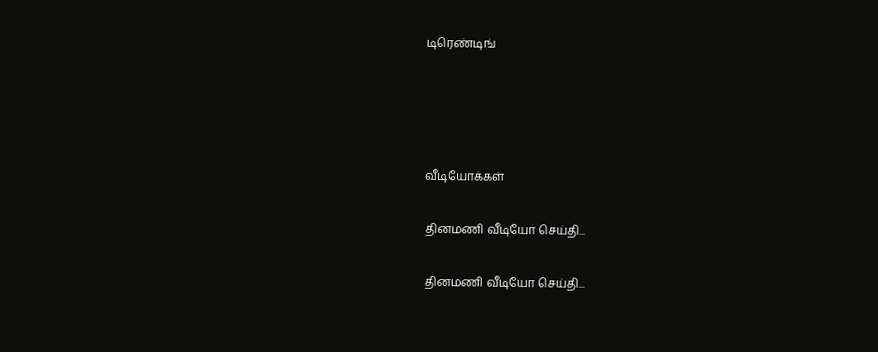டிரெண்டிங்




வீடியோக்கள்

தினமணி வீடியோ செய்தி...

தினமணி வீடியோ செய்தி...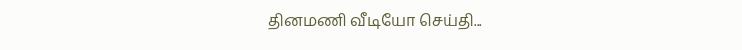தினமணி வீடியோ செய்தி...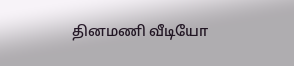தினமணி வீடியோ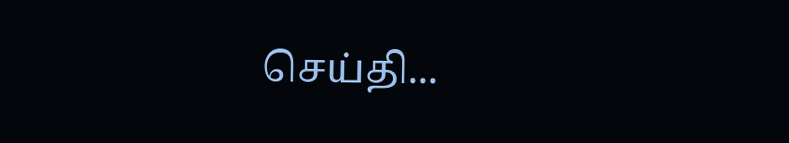செய்தி...